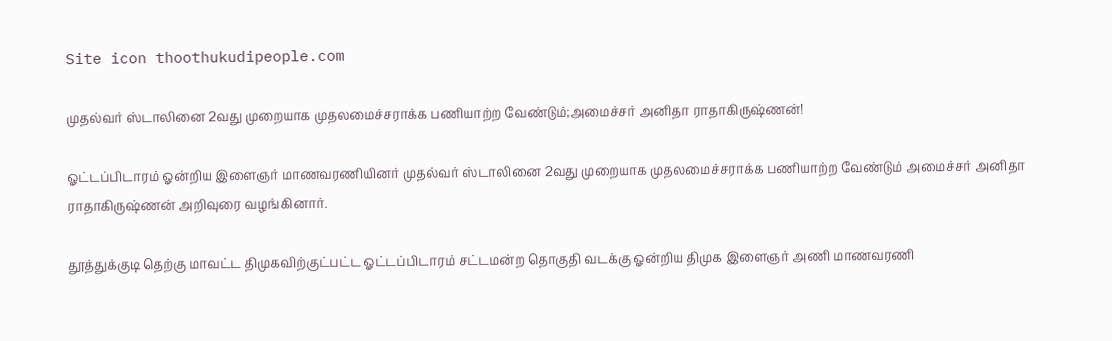Site icon thoothukudipeople.com

முதல்வர் ஸ்டாலினை 2வது முறையாக முதலமைச்சராக்க பணியாற்ற வேண்டும்;அமைச்சர் அனிதா ராதாகிருஷ்ணன்!

ஓட்டப்பிடாரம் ஓன்றிய இளைஞர் மாணவரணியினர் முதல்வர் ஸ்டாலினை 2வது முறையாக முதலமைச்சராக்க பணியாற்ற வேண்டும் அமைச்சர் அனிதா ராதாகிருஷ்ணன் அறிவுரை வழங்கினார்.

தூத்துக்குடி தெற்கு மாவட்ட திமுகவிற்குட்பட்ட ஓட்டப்பிடாரம் சட்டமன்ற தொகுதி வடக்கு ஓன்றிய திமுக இளைஞர் அணி மாணவரணி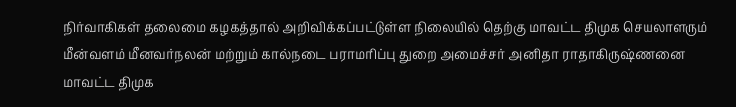நிர்வாகிகள் தலைமை கழகத்தால் அறிவிக்கப்பட்டுள்ள நிலையில் தெற்கு மாவட்ட திமுக செயலாளரும் மீன்வளம் மீனவர்நலன் மற்றும் கால்நடை பராமாிப்பு துறை அமைச்சர் அனிதா ராதாகிருஷ்ணனை மாவட்ட திமுக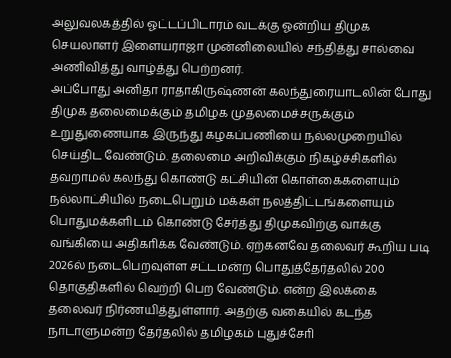அலுவலகத்தில் ஓட்டப்பிடாரம் வடக்கு ஓன்றிய திமுக செயலாளர் இளையராஜா முன்னிலையில் சந்தித்து சால்வை அணிவித்து வாழ்த்து பெற்றனர்.
அப்போது அனிதா ராதாகிருஷ்ணன் கலந்துரையாடலின் போது திமுக தலைமைக்கும் தமிழக முதலமைச்சருக்கும் உறுதுணையாக இருந்து கழகப்பணியை நல்லமுறையில் செய்திட வேண்டும். தலைமை அறிவிக்கும் நிகழ்ச்சிகளில் தவறாமல் கலந்து கொண்டு கட்சியின் கொள்கைகளையும் நல்லாட்சியில் நடைபெறும் மக்கள் நலத்திட்டங்களையும் பொதுமக்களிடம் கொண்டு சேர்த்து திமுகவிற்கு வாக்கு வங்கியை அதிகாிக்க வேண்டும். ஏற்கனவே தலைவர் கூறிய படி 2026ல் நடைபெறவுள்ள சட்டமன்ற பொதுத்தேர்தலில் 200 தொகுதிகளில் வெற்றி பெற வேண்டும். என்ற இலக்கை தலைவர் நிர்ணயித்துள்ளார். அதற்கு வகையில் கடந்த நாடாளுமன்ற தேர்தலில் தமிழகம் புதுச்சோி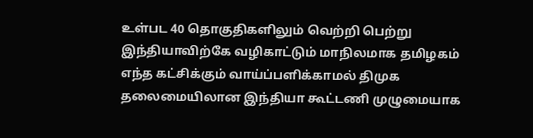உள்பட 40 தொகுதிகளிலும் வெற்றி பெற்று இந்தியாவிற்கே வழிகாட்டும் மாநிலமாக தமிழகம் எந்த கட்சிக்கும் வாய்ப்பளிக்காமல் திமுக தலைமையிலான இந்தியா கூட்டணி முழுமையாக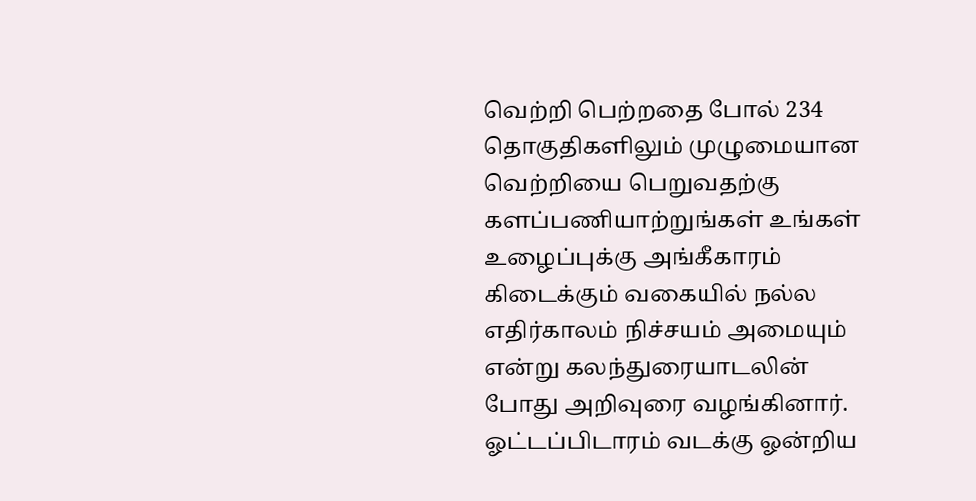வெற்றி பெற்றதை போல் 234 தொகுதிகளிலும் முழுமையான வெற்றியை பெறுவதற்கு களப்பணியாற்றுங்கள் உங்கள் உழைப்புக்கு அங்கீகாரம் கிடைக்கும் வகையில் நல்ல எதிர்காலம் நிச்சயம் அமையும் என்று கலந்துரையாடலின் போது அறிவுரை வழங்கினார். ஓட்டப்பிடாரம் வடக்கு ஓன்றிய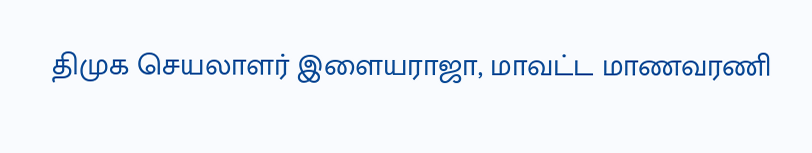திமுக செயலாளர் இளையராஜா, மாவட்ட மாணவரணி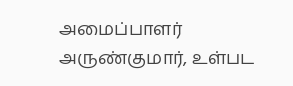அமைப்பாளர் அருண்குமார், உள்பட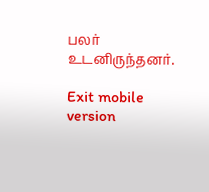பலர் உடனிருந்தனர்.

Exit mobile version